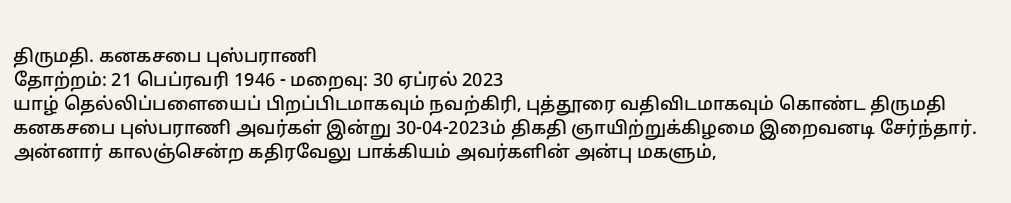திருமதி. கனகசபை புஸ்பராணி
தோற்றம்: 21 பெப்ரவரி 1946 - மறைவு: 30 ஏப்ரல் 2023
யாழ் தெல்லிப்பளையைப் பிறப்பிடமாகவும் நவற்கிரி, புத்தூரை வதிவிடமாகவும் கொண்ட திருமதி கனகசபை புஸ்பராணி அவர்கள் இன்று 30-04-2023ம் திகதி ஞாயிற்றுக்கிழமை இறைவனடி சேர்ந்தார்.
அன்னார் காலஞ்சென்ற கதிரவேலு பாக்கியம் அவர்களின் அன்பு மகளும்,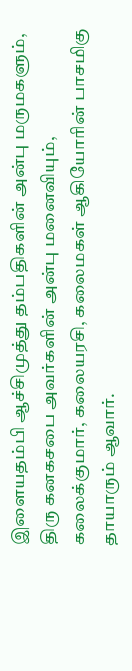இளையதம்பி ஆச்சிமுத்து தம்பதிகளின் அன்பு மருமகளும்,
திரு கனகசபை அவர்களின் அன்பு மனைவியும்,
கலைக்குமார், கலையரசி, கலைமகள் ஆகியோரின் பாசமிகு தாயாரும் ஆவார்.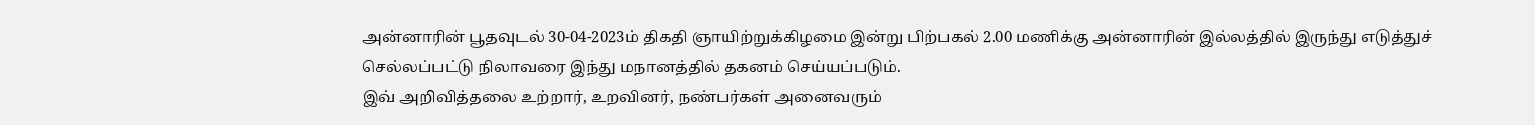அன்னாரின் பூதவுடல் 30-04-2023ம் திகதி ஞாயிற்றுக்கிழமை இன்று பிற்பகல் 2.00 மணிக்கு அன்னாரின் இல்லத்தில் இருந்து எடுத்துச் செல்லப்பட்டு நிலாவரை இந்து மநானத்தில் தகனம் செய்யப்படும்.
இவ் அறிவித்தலை உற்றார், உறவினர், நண்பர்கள் அனைவரும்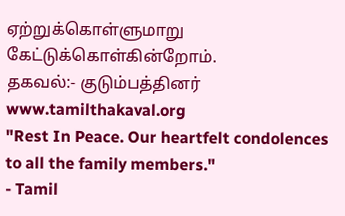ஏற்றுக்கொள்ளுமாறு கேட்டுக்கொள்கின்றோம்.
தகவல்:- குடும்பத்தினர்
www.tamilthakaval.org
"Rest In Peace. Our heartfelt condolences to all the family members."
- Tamil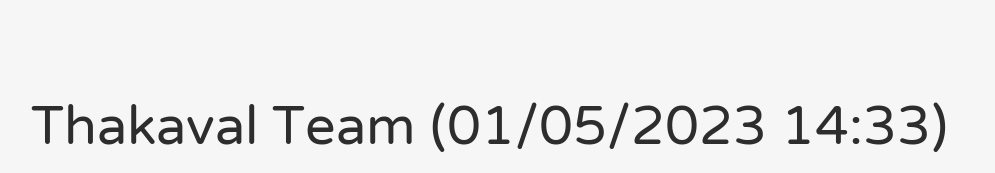Thakaval Team (01/05/2023 14:33)